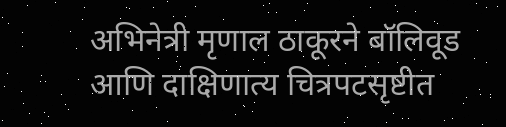अभिनेत्री मृणाल ठाकूरने बॉलिवूड आणि दाक्षिणात्य चित्रपटसृष्टीत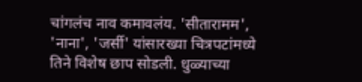चांगलंच नाव कमावलंय. 'सीतारामम', 'नाना', 'जर्सी' यांसारख्या चित्रपटांमध्ये तिने विशेष छाप सोडली. धुळ्याच्या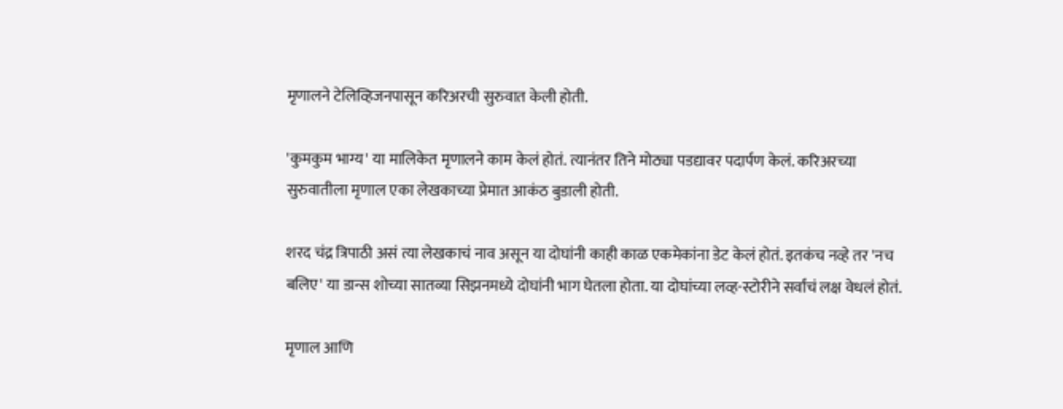मृणालने टेलिव्हिजनपासून करिअरची सुरुवात केली होती.

'कुमकुम भाग्य' या मालिकेत मृणालने काम केलं होतं. त्यानंतर तिने मोठ्या पडद्यावर पदार्पण केलं. करिअरच्या सुरुवातीला मृणाल एका लेखकाच्या प्रेमात आकंठ बुडाली होती.

शरद चंद्र त्रिपाठी असं त्या लेखकाचं नाव असून या दोघांनी काही काळ एकमेकांना डेट केलं होतं. इतकंच नव्हे तर 'नच बलिए' या डान्स शोच्या सातव्या सिझनमध्ये दोघांनी भाग घेतला होता. या दोघांच्या लव्ह-स्टोरीने सर्वांचं लक्ष वेधलं होतं.

मृणाल आणि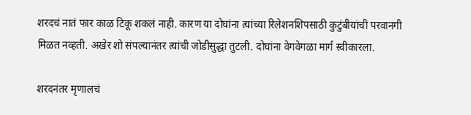शरदचं नातं फार काळ टिकू शकलं नाही. कारण या दोघांना त्यांच्या रिलेशनशिपसाठी कुटुंबीयांची परवानगी मिळत नव्हती. अखेर शो संपल्यानंतर त्यांची जोडीसुद्धा तुटली. दोघांना वेगवेगळा मार्ग स्वीकारला.

शरदनंतर मृणालचं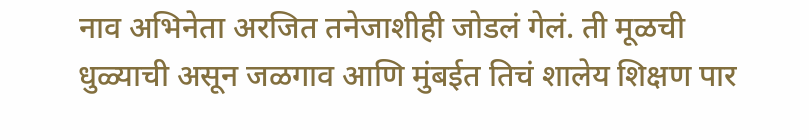नाव अभिनेता अरजित तनेजाशीही जोडलं गेलं. ती मूळची धुळ्याची असून जळगाव आणि मुंबईत तिचं शालेय शिक्षण पार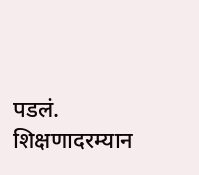पडलं. शिक्षणादरम्यान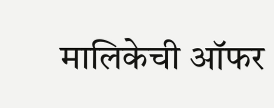मालिकेची ऑफर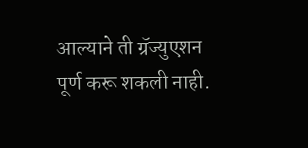आल्याने ती ग्रॅज्युएशन पूर्ण करू शकली नाही.